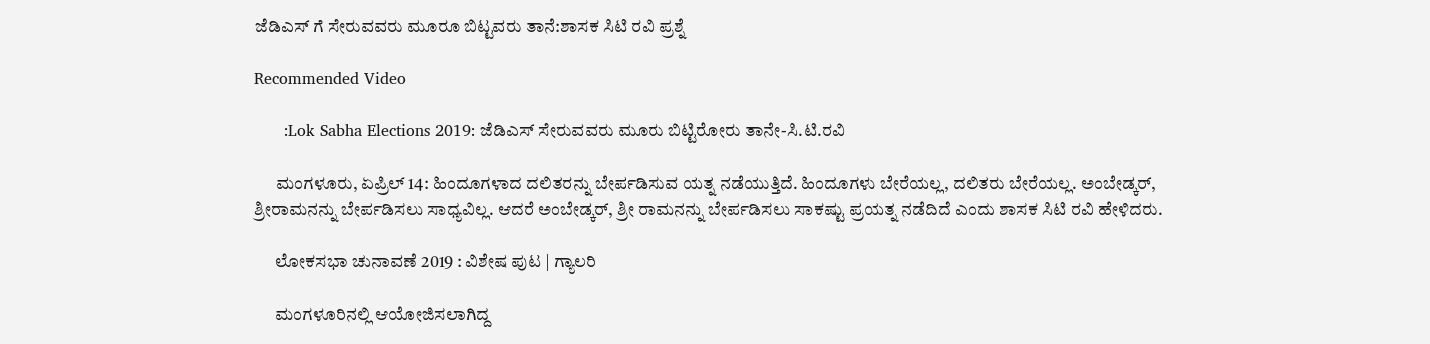ಜೆಡಿಎಸ್ ಗೆ ಸೇರುವವರು ಮೂರೂ ಬಿಟ್ಟವರು ತಾನೆ:ಶಾಸಕ ಸಿಟಿ ರವಿ ಪ್ರಶ್ನೆ

Recommended Video

      :Lok Sabha Elections 2019: ಜೆಡಿಎಸ್ ಸೇರುವವರು ಮೂರು ಬಿಟ್ಟಿರೋರು ತಾನೇ-ಸಿ.ಟಿ.ರವಿ

      ಮಂಗಳೂರು, ಏಪ್ರಿಲ್ 14: ಹಿಂದೂಗಳಾದ ದಲಿತರನ್ನು ಬೇರ್ಪಡಿಸುವ ಯತ್ನ ನಡೆಯುತ್ತಿದೆ. ಹಿಂದೂಗಳು ಬೇರೆಯಲ್ಲ, ದಲಿತರು ಬೇರೆಯಲ್ಲ. ಅಂಬೇಡ್ಕರ್, ಶ್ರೀರಾಮನನ್ನು ಬೇರ್ಪಡಿಸಲು ಸಾಧ್ಯವಿಲ್ಲ. ಆದರೆ ಅಂಬೇಡ್ಕರ್, ಶ್ರೀ ರಾಮನನ್ನು ಬೇರ್ಪಡಿಸಲು ಸಾಕಷ್ಟು ಪ್ರಯತ್ನ ನಡೆದಿದೆ ಎಂದು ಶಾಸಕ ಸಿಟಿ ರವಿ ಹೇಳಿದರು.

      ಲೋಕಸಭಾ ಚುನಾವಣೆ 2019 : ವಿಶೇಷ ಪುಟ | ಗ್ಯಾಲರಿ

      ಮಂಗಳೂರಿನಲ್ಲಿ ಆಯೋಜಿಸಲಾಗಿದ್ದ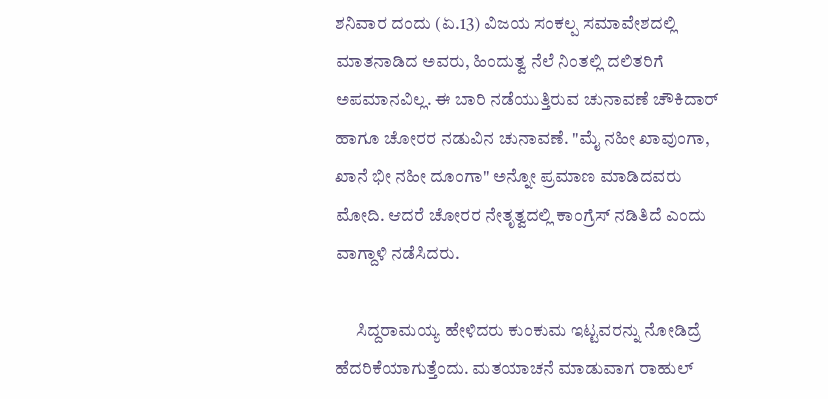ಶನಿವಾರ ದಂದು (ಏ.13) ವಿಜಯ ಸಂಕಲ್ಪ ಸಮಾವೇಶದಲ್ಲಿ ಮಾತನಾಡಿದ ಅವರು, ಹಿಂದುತ್ವ ನೆಲೆ ನಿಂತಲ್ಲಿ ದಲಿತರಿಗೆ ಅಪಮಾನವಿಲ್ಲ. ಈ ಬಾರಿ ನಡೆಯುತ್ತಿರುವ ಚುನಾವಣೆ ಚೌಕಿದಾರ್ ಹಾಗೂ ಚೋರರ ನಡುವಿನ ಚುನಾವಣೆ. "ಮೈ ನಹೀ ಖಾವುಂಗಾ, ಖಾನೆ ಭೀ ನಹೀ ದೂಂಗಾ" ಅನ್ನೋ ಪ್ರಮಾಣ ಮಾಡಿದವರು ಮೋದಿ. ಆದರೆ ಚೋರರ ನೇತೃತ್ವದಲ್ಲಿ ಕಾಂಗ್ರೆಸ್ ನಡಿತಿದೆ ಎಂದು ವಾಗ್ದಾಳಿ ನಡೆಸಿದರು.

      ಸಿದ್ದರಾಮಯ್ಯ ಹೇಳಿದರು ಕುಂಕುಮ ಇಟ್ಟವರನ್ನು ನೋಡಿದ್ರೆ ಹೆದರಿಕೆಯಾಗುತ್ತೆಂದು. ಮತಯಾಚನೆ ಮಾಡುವಾಗ ರಾಹುಲ್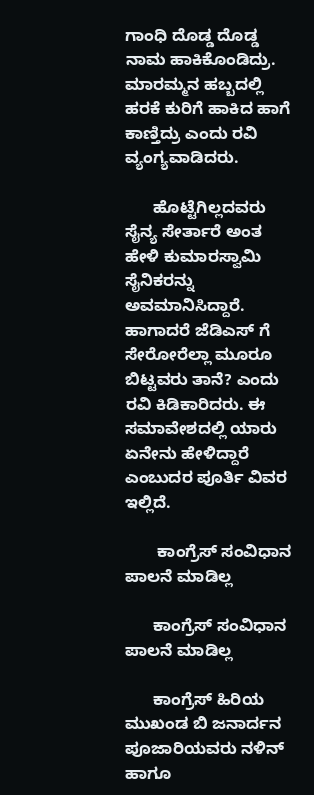ಗಾಂಧಿ ದೊಡ್ಡ ದೊಡ್ಡ ನಾಮ ಹಾಕಿಕೊಂಡಿದ್ರು. ಮಾರಮ್ಮನ ಹಬ್ಬದಲ್ಲಿ ಹರಕೆ ಕುರಿಗೆ ಹಾಕಿದ ಹಾಗೆ ಕಾಣ್ತಿದ್ರು ಎಂದು ರವಿ ವ್ಯಂಗ್ಯವಾಡಿದರು.

      ಹೊಟ್ಟೆಗಿಲ್ಲದವರು ಸೈನ್ಯ ಸೇರ್ತಾರೆ ಅಂತ ಹೇಳಿ ಕುಮಾರಸ್ವಾಮಿ ಸೈನಿಕರನ್ನು ಅವಮಾನಿಸಿದ್ದಾರೆ. ಹಾಗಾದರೆ ಜೆಡಿಎಸ್ ಗೆ ಸೇರೋರೆಲ್ಲಾ ಮೂರೂ ಬಿಟ್ಟವರು ತಾನೆ? ಎಂದು ರವಿ ಕಿಡಿಕಾರಿದರು. ಈ ಸಮಾವೇಶದಲ್ಲಿ ಯಾರು ಏನೇನು ಹೇಳಿದ್ದಾರೆ ಎಂಬುದರ ಪೂರ್ತಿ ವಿವರ ಇಲ್ಲಿದೆ.

       ಕಾಂಗ್ರೆಸ್ ಸಂವಿಧಾನ ಪಾಲನೆ ಮಾಡಿಲ್ಲ

      ಕಾಂಗ್ರೆಸ್ ಸಂವಿಧಾನ ಪಾಲನೆ ಮಾಡಿಲ್ಲ

      ಕಾಂಗ್ರೆಸ್ ಹಿರಿಯ ಮುಖಂಡ ಬಿ ಜನಾರ್ದನ ಪೂಜಾರಿಯವರು ನಳಿನ್ ಹಾಗೂ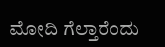ಮೋದಿ ಗೆಲ್ತಾರೆಂದು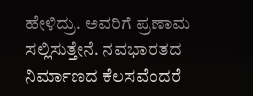ಹೇಳಿದ್ರು. ಅವರಿಗೆ ಪ್ರಣಾಮ ಸಲ್ಲಿಸುತ್ತೇನೆ. ನವಭಾರತದ ನಿರ್ಮಾಣದ ಕೆಲಸವೆಂದರೆ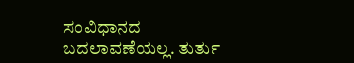ಸಂವಿಧಾನದ ಬದಲಾವಣೆಯಲ್ಲ. ತುರ್ತು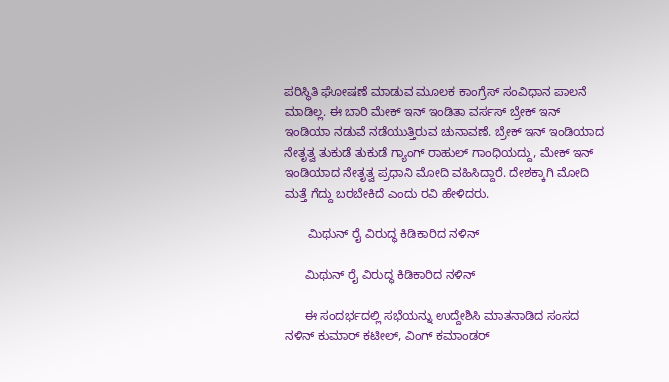ಪರಿಸ್ಥಿತಿ ಘೋಷಣೆ ಮಾಡುವ ಮೂಲಕ ಕಾಂಗ್ರೆಸ್ ಸಂವಿಧಾನ ಪಾಲನೆ ಮಾಡಿಲ್ಲ. ಈ ಬಾರಿ ಮೇಕ್ ಇನ್ ಇಂಡಿತಾ ವರ್ಸಸ್ ಬ್ರೇಕ್ ಇನ್ ಇಂಡಿಯಾ ನಡುವೆ ನಡೆಯುತ್ತಿರುವ ಚುನಾವಣೆ. ಬ್ರೇಕ್ ಇನ್ ಇಂಡಿಯಾದ ನೇತೃತ್ವ ತುಕುಡೆ ತುಕುಡೆ ಗ್ಯಾಂಗ್ ರಾಹುಲ್ ಗಾಂಧಿಯದ್ದು, ಮೇಕ್ ಇನ್ ಇಂಡಿಯಾದ ನೇತೃತ್ವ ಪ್ರಧಾನಿ ಮೋದಿ ವಹಿಸಿದ್ದಾರೆ. ದೇಶಕ್ಕಾಗಿ ಮೋದಿ ಮತ್ತೆ ಗೆದ್ದು ಬರಬೇಕಿದೆ ಎಂದು ರವಿ ಹೇಳಿದರು.

       ಮಿಥುನ್ ರೈ ವಿರುದ್ಧ ಕಿಡಿಕಾರಿದ ನಳಿನ್

      ಮಿಥುನ್ ರೈ ವಿರುದ್ಧ ಕಿಡಿಕಾರಿದ ನಳಿನ್

      ಈ ಸಂದರ್ಭದಲ್ಲಿ ಸಭೆಯನ್ನು ಉದ್ದೇಶಿಸಿ ಮಾತನಾಡಿದ ಸಂಸದ ನಳಿನ್ ಕುಮಾರ್ ಕಟೀಲ್, ವಿಂಗ್ ಕಮಾಂಡರ್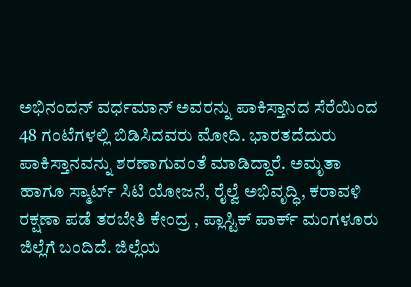ಅಭಿನಂದನ್ ವರ್ಧಮಾನ್ ಅವರನ್ನು ಪಾಕಿಸ್ತಾನದ ಸೆರೆಯಿಂದ 48 ಗಂಟೆಗಳಲ್ಲಿ ಬಿಡಿಸಿದವರು ಮೋದಿ. ಭಾರತದೆದುರು ಪಾಕಿಸ್ತಾನವನ್ನು ಶರಣಾಗುವಂತೆ ಮಾಡಿದ್ದಾರೆ. ಅಮೃತಾ ಹಾಗೂ ಸ್ಮಾರ್ಟ್ ಸಿಟಿ ಯೋಜನೆ, ರೈಲ್ವೆ ಅಭಿವೃದ್ಧಿ, ಕರಾವಳಿ ರಕ್ಷಣಾ ಪಡೆ ತರಬೇತಿ ಕೇಂದ್ರ , ಪ್ಲಾಸ್ಟಿಕ್ ಪಾರ್ಕ್ ಮಂಗಳೂರು ಜಿಲ್ಲೆಗೆ ಬಂದಿದೆ. ಜಿಲ್ಲೆಯ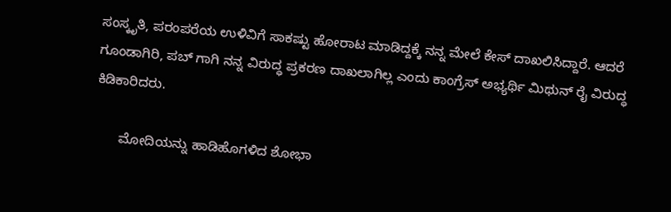ಸಂಸ್ಕೃತಿ, ಪರಂಪರೆಯ ಉಳಿವಿಗೆ ಸಾಕಷ್ಟು ಹೋರಾಟ ಮಾಡಿದ್ದಕ್ಕೆ ನನ್ನ ಮೇಲೆ ಕೇಸ್ ದಾಖಲಿಸಿದ್ದಾರೆ. ಆದರೆ ಗೂಂಡಾಗಿರಿ, ಪಬ್ ಗಾಗಿ ನನ್ನ ವಿರುದ್ಧ ಪ್ರಕರಣ ದಾಖಲಾಗಿಲ್ಲ ಎಂದು ಕಾಂಗ್ರೆಸ್ ಅಭ್ಯರ್ಥಿ ಮಿಥುನ್ ರೈ ವಿರುದ್ಧ ಕಿಡಿಕಾರಿದರು.

       ಮೋದಿಯನ್ನು ಹಾಡಿಹೊಗಳಿದ ಶೋಭಾ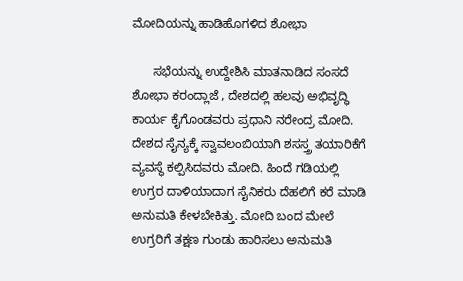ಮೋದಿಯನ್ನು ಹಾಡಿಹೊಗಳಿದ ಶೋಭಾ

      ಸಭೆಯನ್ನು ಉದ್ದೇಶಿಸಿ ಮಾತನಾಡಿದ ಸಂಸದೆ ಶೋಭಾ ಕರಂದ್ಲಾಜೆ , ದೇಶದಲ್ಲಿ ಹಲವು ಅಭಿವೃದ್ಧಿ ಕಾರ್ಯ ಕೈಗೊಂಡವರು ಪ್ರಧಾನಿ ನರೇಂದ್ರ ಮೋದಿ. ದೇಶದ ಸೈನ್ಯಕ್ಕೆ ಸ್ವಾವಲಂಬಿಯಾಗಿ ಶಸಸ್ತ್ರ ತಯಾರಿಕೆಗೆ ವ್ಯವಸ್ಥೆ ಕಲ್ಪಿಸಿದವರು ಮೋದಿ. ಹಿಂದೆ ಗಡಿಯಲ್ಲಿ ಉಗ್ರರ ದಾಳಿಯಾದಾಗ ಸೈನಿಕರು ದೆಹಲಿಗೆ ಕರೆ ಮಾಡಿ ಅನುಮತಿ ಕೇಳಬೇಕಿತ್ತು. ಮೋದಿ ಬಂದ ಮೇಲೆ ಉಗ್ರರಿಗೆ ತಕ್ಷಣ ಗುಂಡು ಹಾರಿಸಲು ಅನುಮತಿ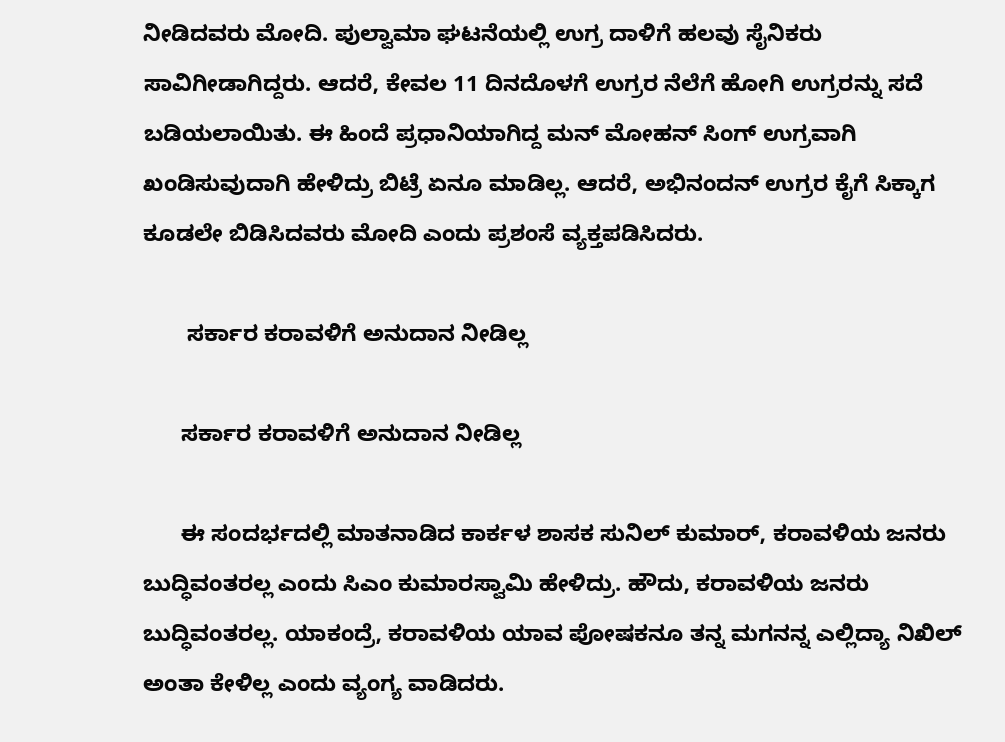ನೀಡಿದವರು ಮೋದಿ. ಪುಲ್ವಾಮಾ ಘಟನೆಯಲ್ಲಿ ಉಗ್ರ ದಾಳಿಗೆ ಹಲವು ಸೈನಿಕರು ಸಾವಿಗೀಡಾಗಿದ್ದರು. ಆದರೆ, ಕೇವಲ 11 ದಿನದೊಳಗೆ ಉಗ್ರರ ನೆಲೆಗೆ ಹೋಗಿ ಉಗ್ರರನ್ನು ಸದೆ ಬಡಿಯಲಾಯಿತು. ಈ ಹಿಂದೆ ಪ್ರಧಾನಿಯಾಗಿದ್ದ ಮನ್ ಮೋಹನ್ ಸಿಂಗ್ ಉಗ್ರವಾಗಿ ಖಂಡಿಸುವುದಾಗಿ ಹೇಳಿದ್ರು ಬಿಟ್ರೆ ಏನೂ ಮಾಡಿಲ್ಲ. ಆದರೆ, ಅಭಿನಂದನ್ ಉಗ್ರರ ಕೈಗೆ ಸಿಕ್ಕಾಗ ಕೂಡಲೇ ಬಿಡಿಸಿದವರು ಮೋದಿ ಎಂದು ಪ್ರಶಂಸೆ ವ್ಯಕ್ತಪಡಿಸಿದರು.

       ಸರ್ಕಾರ ಕರಾವಳಿಗೆ ಅನುದಾನ ನೀಡಿಲ್ಲ

      ಸರ್ಕಾರ ಕರಾವಳಿಗೆ ಅನುದಾನ ನೀಡಿಲ್ಲ

      ಈ ಸಂದರ್ಭದಲ್ಲಿ ಮಾತನಾಡಿದ ಕಾರ್ಕಳ ಶಾಸಕ ಸುನಿಲ್ ಕುಮಾರ್, ಕರಾವಳಿಯ ಜನರು ಬುದ್ಧಿವಂತರಲ್ಲ ಎಂದು ಸಿಎಂ ಕುಮಾರಸ್ವಾಮಿ ಹೇಳಿದ್ರು. ಹೌದು, ಕರಾವಳಿಯ ಜನರು ಬುದ್ಧಿವಂತರಲ್ಲ. ಯಾಕಂದ್ರೆ, ಕರಾವಳಿಯ ಯಾವ ಪೋಷಕನೂ ತನ್ನ ಮಗನನ್ನ ಎಲ್ಲಿದ್ಯಾ ನಿಖಿಲ್ ಅಂತಾ ಕೇಳಿಲ್ಲ ಎಂದು ವ್ಯಂಗ್ಯ ವಾಡಿದರು.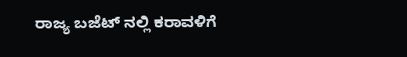ರಾಜ್ಯ ಬಜೆಟ್ ನಲ್ಲಿ ಕರಾವಳಿಗೆ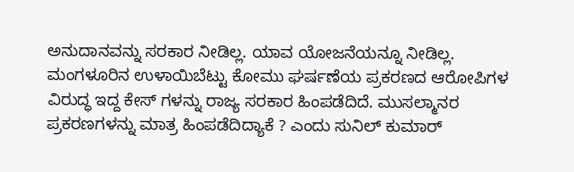ಅನುದಾನವನ್ನು ಸರಕಾರ ನೀಡಿಲ್ಲ. ಯಾವ ಯೋಜನೆಯನ್ನೂ ನೀಡಿಲ್ಲ. ಮಂಗಳೂರಿನ ಉಳಾಯಿಬೆಟ್ಟು ಕೋಮು ಘರ್ಷಣೆಯ ಪ್ರಕರಣದ ಆರೋಪಿಗಳ ವಿರುದ್ಧ ಇದ್ದ ಕೇಸ್ ಗಳನ್ನು ರಾಜ್ಯ ಸರಕಾರ ಹಿಂಪಡೆದಿದೆ. ಮುಸಲ್ಮಾನರ ಪ್ರಕರಣಗಳನ್ನು ಮಾತ್ರ ಹಿಂಪಡೆದಿದ್ಯಾಕೆ ? ಎಂದು ಸುನಿಲ್ ಕುಮಾರ್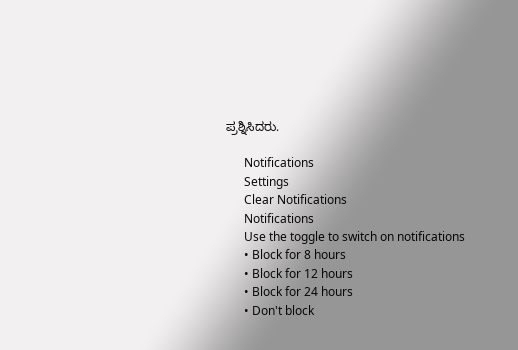ಪ್ರಶ್ನಿಸಿದರು.

      Notifications
      Settings
      Clear Notifications
      Notifications
      Use the toggle to switch on notifications
      • Block for 8 hours
      • Block for 12 hours
      • Block for 24 hours
      • Don't block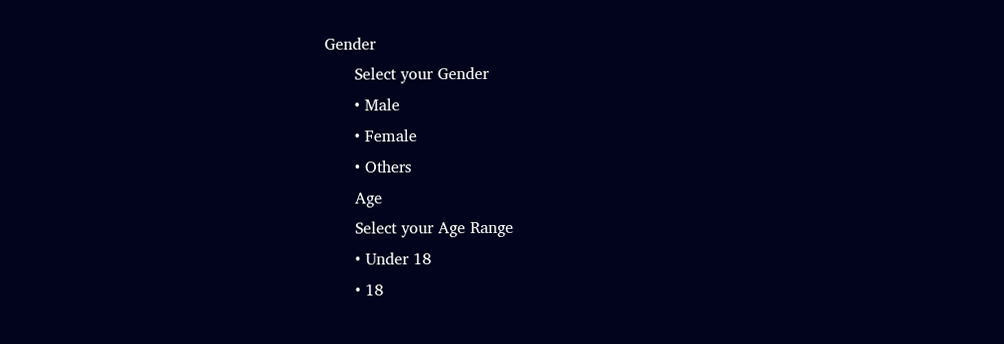Gender
      Select your Gender
      • Male
      • Female
      • Others
      Age
      Select your Age Range
      • Under 18
      • 18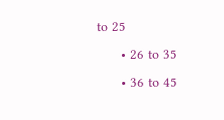to 25
      • 26 to 35
      • 36 to 45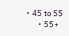• 45 to 55
      • 55+